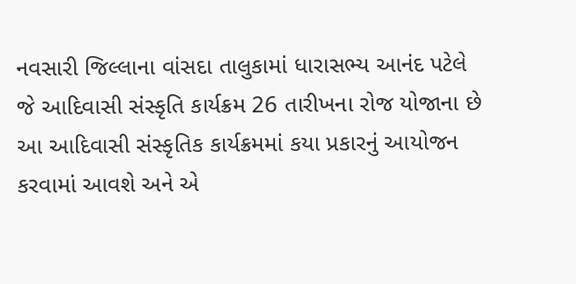નવસારી જિલ્લાના વાંસદા તાલુકામાં ધારાસભ્ય આનંદ પટેલે જે આદિવાસી સંસ્કૃતિ કાર્યક્રમ 26 તારીખના રોજ યોજાના છે આ આદિવાસી સંસ્કૃતિક કાર્યક્રમમાં કયા પ્રકારનું આયોજન કરવામાં આવશે અને એ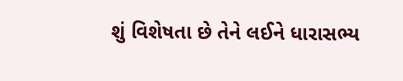શું વિશેષતા છે તેને લઈને ધારાસભ્ય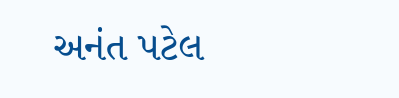અનંત પટેલ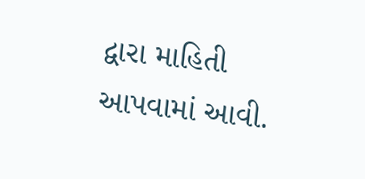દ્વારા માહિતી આપવામાં આવી.